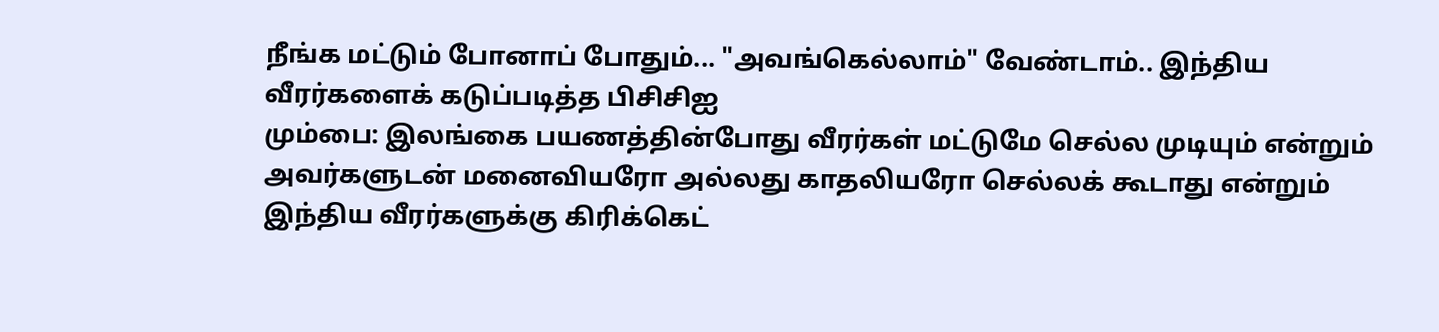நீங்க மட்டும் போனாப் போதும்... "அவங்கெல்லாம்" வேண்டாம்.. இந்திய வீரர்களைக் கடுப்படித்த பிசிசிஐ
மும்பை: இலங்கை பயணத்தின்போது வீரர்கள் மட்டுமே செல்ல முடியும் என்றும் அவர்களுடன் மனைவியரோ அல்லது காதலியரோ செல்லக் கூடாது என்றும் இந்திய வீரர்களுக்கு கிரிக்கெட்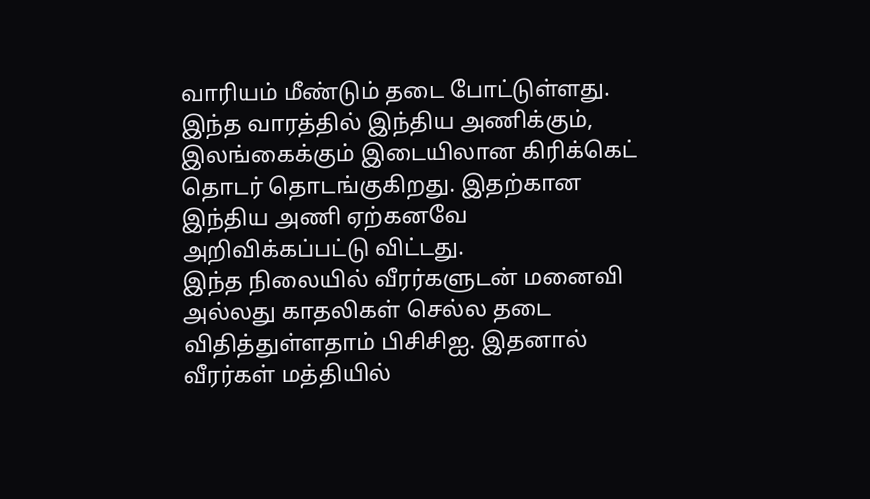வாரியம் மீண்டும் தடை போட்டுள்ளது.
இந்த வாரத்தில் இந்திய அணிக்கும், இலங்கைக்கும் இடையிலான கிரிக்கெட் தொடர் தொடங்குகிறது. இதற்கான இந்திய அணி ஏற்கனவே அறிவிக்கப்பட்டு விட்டது.
இந்த நிலையில் வீரர்களுடன் மனைவி அல்லது காதலிகள் செல்ல தடை விதித்துள்ளதாம் பிசிசிஐ. இதனால் வீரர்கள் மத்தியில்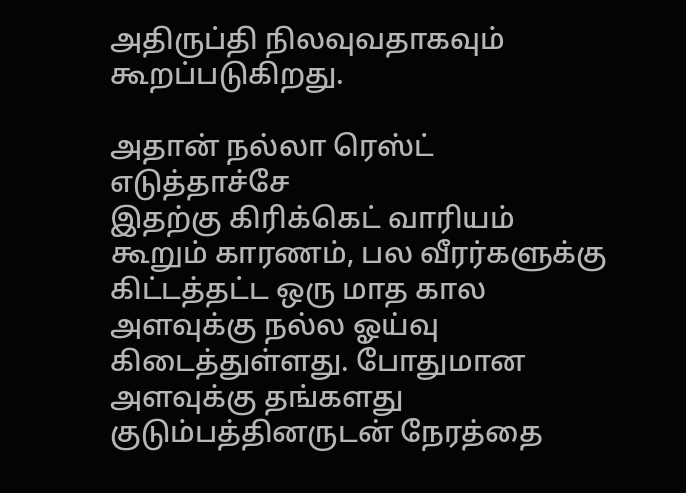அதிருப்தி நிலவுவதாகவும் கூறப்படுகிறது.

அதான் நல்லா ரெஸ்ட் எடுத்தாச்சே
இதற்கு கிரிக்கெட் வாரியம் கூறும் காரணம், பல வீரர்களுக்கு கிட்டத்தட்ட ஒரு மாத கால அளவுக்கு நல்ல ஓய்வு கிடைத்துள்ளது. போதுமான அளவுக்கு தங்களது குடும்பத்தினருடன் நேரத்தை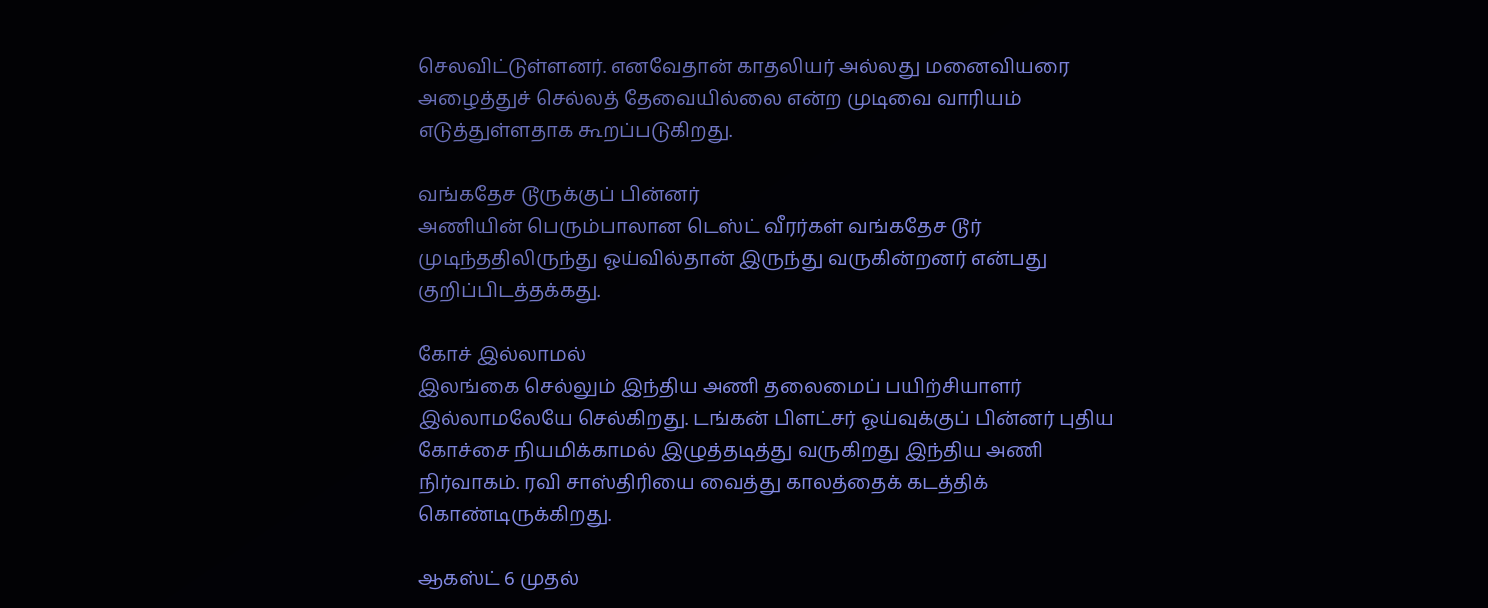செலவிட்டுள்ளனர். எனவேதான் காதலியர் அல்லது மனைவியரை அழைத்துச் செல்லத் தேவையில்லை என்ற முடிவை வாரியம் எடுத்துள்ளதாக கூறப்படுகிறது.

வங்கதேச டூருக்குப் பின்னர்
அணியின் பெரும்பாலான டெஸ்ட் வீரர்கள் வங்கதேச டூர் முடிந்ததிலிருந்து ஓய்வில்தான் இருந்து வருகின்றனர் என்பது குறிப்பிடத்தக்கது.

கோச் இல்லாமல்
இலங்கை செல்லும் இந்திய அணி தலைமைப் பயிற்சியாளர் இல்லாமலேயே செல்கிறது. டங்கன் பிளட்சர் ஓய்வுக்குப் பின்னர் புதிய கோச்சை நியமிக்காமல் இழுத்தடித்து வருகிறது இந்திய அணி நிர்வாகம். ரவி சாஸ்திரியை வைத்து காலத்தைக் கடத்திக் கொண்டிருக்கிறது.

ஆகஸ்ட் 6 முதல்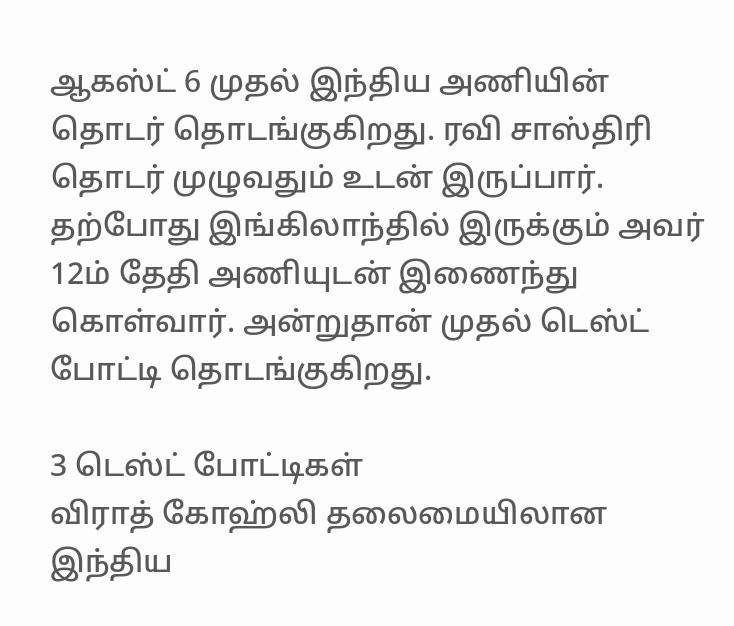ஆகஸ்ட் 6 முதல் இந்திய அணியின் தொடர் தொடங்குகிறது. ரவி சாஸ்திரி தொடர் முழுவதும் உடன் இருப்பார். தற்போது இங்கிலாந்தில் இருக்கும் அவர் 12ம் தேதி அணியுடன் இணைந்து கொள்வார். அன்றுதான் முதல் டெஸ்ட் போட்டி தொடங்குகிறது.

3 டெஸ்ட் போட்டிகள்
விராத் கோஹ்லி தலைமையிலான இந்திய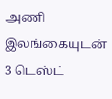அணி இலங்கையுடன் 3 டெஸ்ட்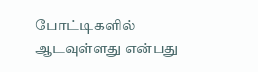போட்டிகளில் ஆடவுள்ளது என்பது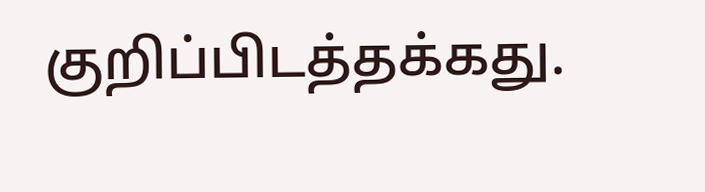குறிப்பிடத்தக்கது.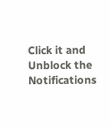Click it and Unblock the Notifications